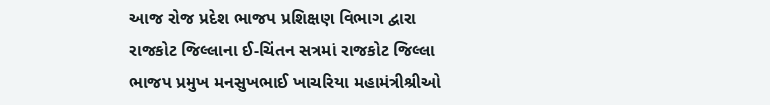આજ રોજ પ્રદેશ ભાજપ પ્રશિક્ષણ વિભાગ દ્વારા રાજકોટ જિલ્લાના ઈ-ચિંતન સત્રમાં રાજકોટ જિલ્લા ભાજપ પ્રમુખ મનસુખભાઈ ખાચરિયા મહામંત્રીશ્રીઓ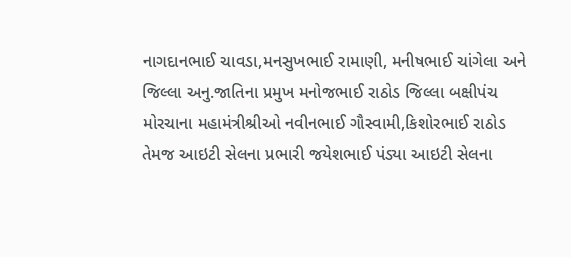નાગદાનભાઈ ચાવડા,મનસુખભાઈ રામાણી, મનીષભાઈ ચાંગેલા અને જિલ્લા અનુ.જાતિના પ્રમુખ મનોજભાઈ રાઠોડ જિલ્લા બક્ષીપંચ મોરચાના મહામંત્રીશ્રીઓ નવીનભાઈ ગૌસ્વામી,કિશોરભાઈ રાઠોડ તેમજ આઇટી સેલના પ્રભારી જયેશભાઈ પંડ્યા આઇટી સેલના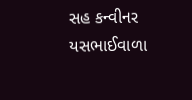સહ કન્વીનર યસભાઈવાળા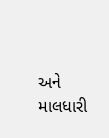અને માલધારી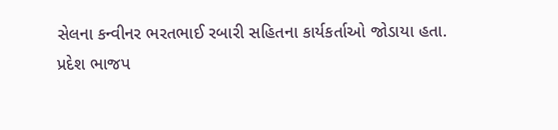સેલના કન્વીનર ભરતભાઈ રબારી સહિતના કાર્યકર્તાઓ જોડાયા હતા.
પ્રદેશ ભાજપ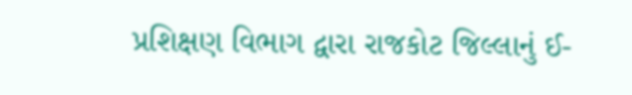પ્રશિક્ષણ વિભાગ દ્વારા રાજકોટ જિલ્લાનું ઈ-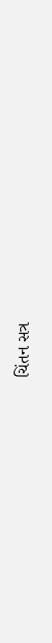ચિંતન સત્ર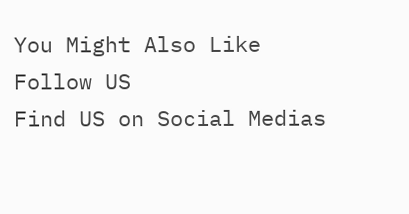You Might Also Like
Follow US
Find US on Social Medias